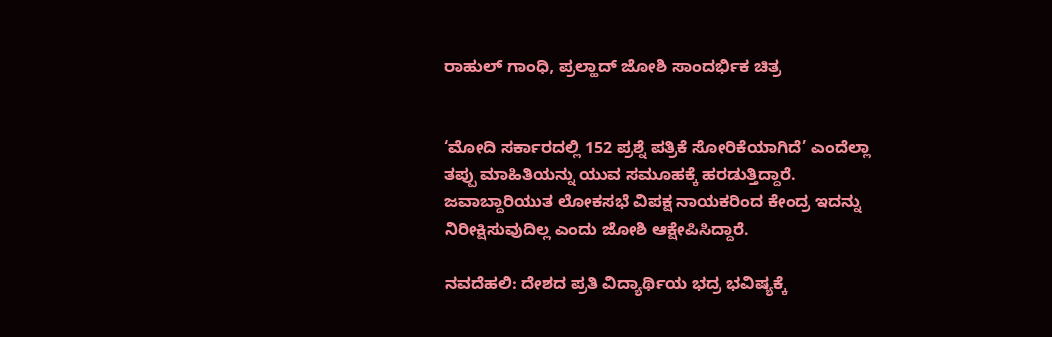ರಾಹುಲ್ ಗಾಂಧಿ, ಪ್ರಲ್ಹಾದ್ ಜೋಶಿ ಸಾಂದರ್ಭಿಕ ಚಿತ್ರ


‘ಮೋದಿ ಸರ್ಕಾರದಲ್ಲಿ 152 ಪ್ರಶ್ನೆ ಪತ್ರಿಕೆ ಸೋರಿಕೆಯಾಗಿದೆ’ ಎಂದೆಲ್ಲಾ ತಪ್ಪು ಮಾಹಿತಿಯನ್ನು ಯುವ ಸಮೂಹಕ್ಕೆ ಹರಡುತ್ತಿದ್ದಾರೆ. ಜವಾಬ್ದಾರಿಯುತ ಲೋಕಸಭೆ ವಿಪಕ್ಷ ನಾಯಕರಿಂದ ಕೇಂದ್ರ ಇದನ್ನು ನಿರೀಕ್ಷಿಸುವುದಿಲ್ಲ ಎಂದು ಜೋಶಿ ಆಕ್ಷೇಪಿಸಿದ್ದಾರೆ.

ನವದೆಹಲಿ: ದೇಶದ ಪ್ರತಿ ವಿದ್ಯಾರ್ಥಿಯ ಭದ್ರ ಭವಿಷ್ಯಕ್ಕೆ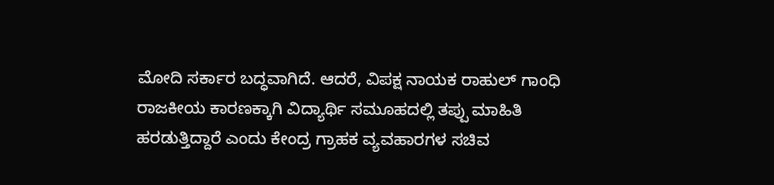ಮೋದಿ ಸರ್ಕಾರ ಬದ್ಧವಾಗಿದೆ. ಆದರೆ, ವಿಪಕ್ಷ ನಾಯಕ ರಾಹುಲ್ ಗಾಂಧಿ ರಾಜಕೀಯ ಕಾರಣಕ್ಕಾಗಿ ವಿದ್ಯಾರ್ಥಿ ಸಮೂಹದಲ್ಲಿ ತಪ್ಪು ಮಾಹಿತಿ ಹರಡುತ್ತಿದ್ದಾರೆ ಎಂದು ಕೇಂದ್ರ ಗ್ರಾಹಕ ವ್ಯವಹಾರಗಳ ಸಚಿವ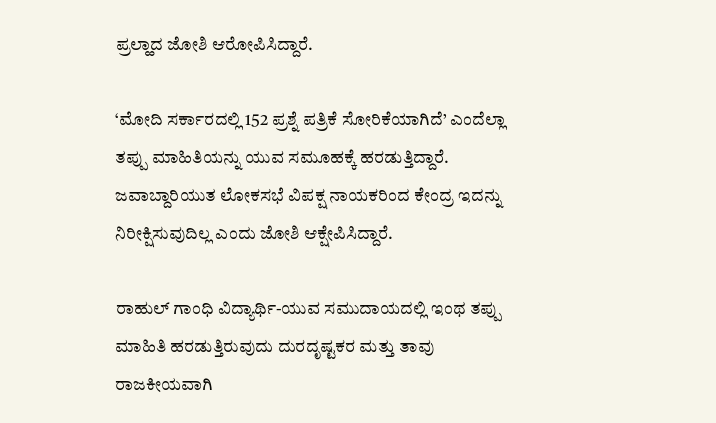ಪ್ರಲ್ಹಾದ ಜೋಶಿ ಆರೋಪಿಸಿದ್ದಾರೆ.

‘ಮೋದಿ ಸರ್ಕಾರದಲ್ಲಿ 152 ಪ್ರಶ್ನೆ ಪತ್ರಿಕೆ ಸೋರಿಕೆಯಾಗಿದೆ’ ಎಂದೆಲ್ಲಾ ತಪ್ಪು ಮಾಹಿತಿಯನ್ನು ಯುವ ಸಮೂಹಕ್ಕೆ ಹರಡುತ್ತಿದ್ದಾರೆ. ಜವಾಬ್ದಾರಿಯುತ ಲೋಕಸಭೆ ವಿಪಕ್ಷ ನಾಯಕರಿಂದ ಕೇಂದ್ರ ಇದನ್ನು ನಿರೀಕ್ಷಿಸುವುದಿಲ್ಲ ಎಂದು ಜೋಶಿ ಆಕ್ಷೇಪಿಸಿದ್ದಾರೆ.

ರಾಹುಲ್ ಗಾಂಧಿ ವಿದ್ಯಾರ್ಥಿ-ಯುವ ಸಮುದಾಯದಲ್ಲಿ ಇಂಥ ತಪ್ಪು ಮಾಹಿತಿ ಹರಡುತ್ತಿರುವುದು ದುರದೃಷ್ಟಕರ ಮತ್ತು ತಾವು ರಾಜಕೀಯವಾಗಿ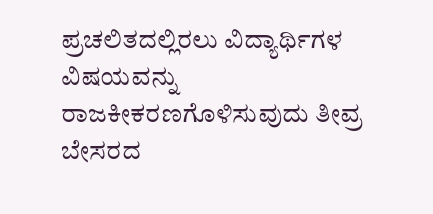ಪ್ರಚಲಿತದಲ್ಲಿರಲು ವಿದ್ಯಾರ್ಥಿಗಳ ವಿಷಯವನ್ನು ರಾಜಕೀಕರಣಗೊಳಿಸುವುದು ತೀವ್ರ ಬೇಸರದ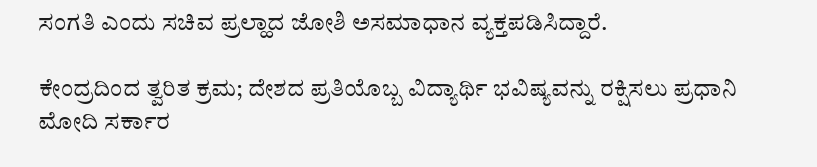ಸಂಗತಿ ಎಂದು ಸಚಿವ ಪ್ರಲ್ಹಾದ ಜೋಶಿ ಅಸಮಾಧಾನ ವ್ಯಕ್ತಪಡಿಸಿದ್ದಾರೆ.

ಕೇಂದ್ರದಿಂದ ತ್ವರಿತ ಕ್ರಮ; ದೇಶದ ಪ್ರತಿಯೊಬ್ಬ ವಿದ್ಯಾರ್ಥಿ ಭವಿಷ್ಯವನ್ನು ರಕ್ಷಿಸಲು ಪ್ರಧಾನಿ ಮೋದಿ ಸರ್ಕಾರ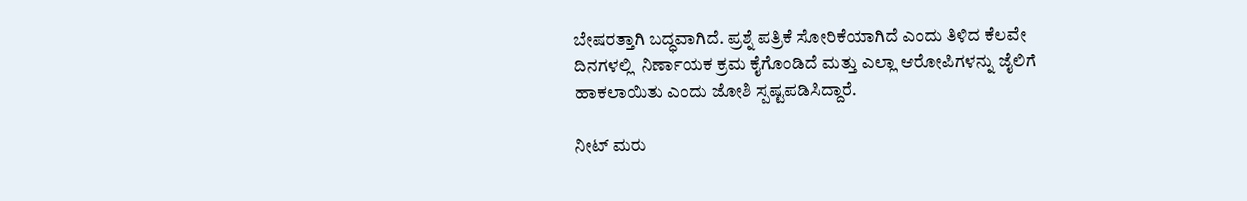ಬೇಷರತ್ತಾಗಿ ಬದ್ಧವಾಗಿದೆ. ಪ್ರಶ್ನೆ ಪತ್ರಿಕೆ ಸೋರಿಕೆಯಾಗಿದೆ ಎಂದು ತಿಳಿದ ಕೆಲವೇ ದಿನಗಳಲ್ಲಿ  ನಿರ್ಣಾಯಕ ಕ್ರಮ ಕೈಗೊಂಡಿದೆ ಮತ್ತು ಎಲ್ಲಾ ಆರೋಪಿಗಳನ್ನು ಜೈಲಿಗೆ ಹಾಕಲಾಯಿತು ಎಂದು ಜೋಶಿ ಸ್ಪಷ್ಟಪಡಿಸಿದ್ದಾರೆ.

ನೀಟ್ ಮರು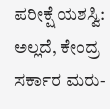ಪರೀಕ್ಷೆ ಯಶಸ್ವಿ: ಅಲ್ಲದೆ, ಕೇಂದ್ರ ಸರ್ಕಾರ ಮರು-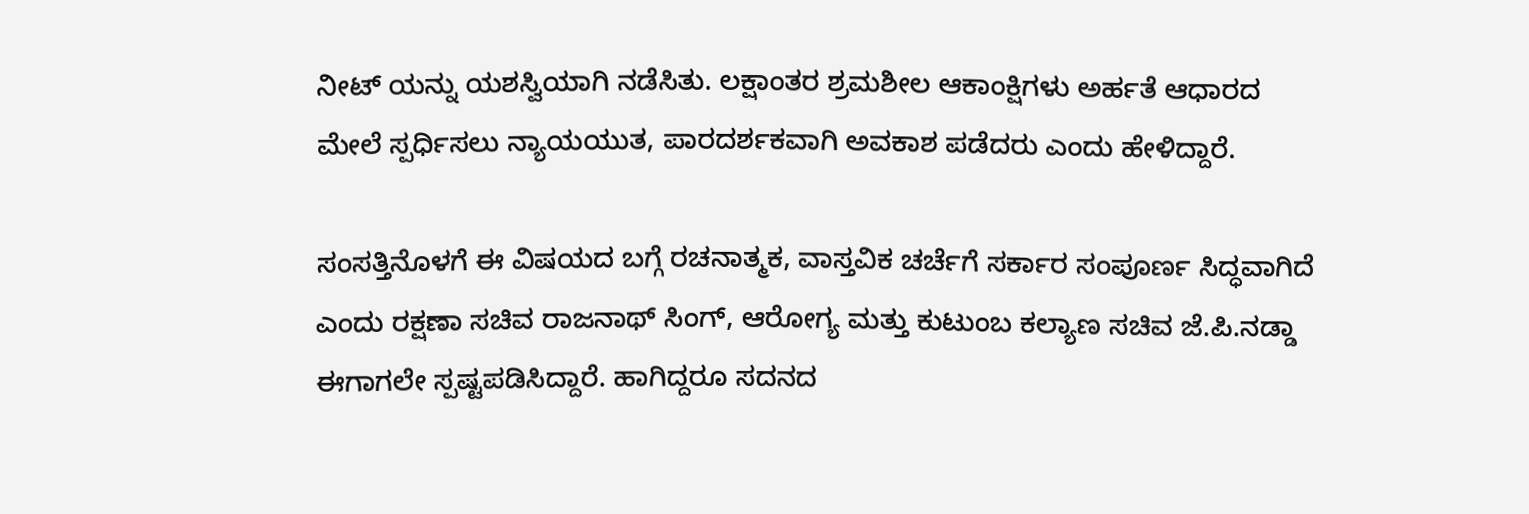ನೀಟ್ ಯನ್ನು ಯಶಸ್ವಿಯಾಗಿ ನಡೆಸಿತು. ಲಕ್ಷಾಂತರ ಶ್ರಮಶೀಲ ಆಕಾಂಕ್ಷಿಗಳು ಅರ್ಹತೆ ಆಧಾರದ ಮೇಲೆ ಸ್ಪರ್ಧಿಸಲು ನ್ಯಾಯಯುತ, ಪಾರದರ್ಶಕವಾಗಿ ಅವಕಾಶ ಪಡೆದರು ಎಂದು ಹೇಳಿದ್ದಾರೆ.

ಸಂಸತ್ತಿನೊಳಗೆ ಈ ವಿಷಯದ ಬಗ್ಗೆ ರಚನಾತ್ಮಕ, ವಾಸ್ತವಿಕ ಚರ್ಚೆಗೆ ಸರ್ಕಾರ ಸಂಪೂರ್ಣ ಸಿದ್ಧವಾಗಿದೆ ಎಂದು ರಕ್ಷಣಾ ಸಚಿವ ರಾಜನಾಥ್ ಸಿಂಗ್, ಆರೋಗ್ಯ ಮತ್ತು ಕುಟುಂಬ ಕಲ್ಯಾಣ ಸಚಿವ ಜೆ.ಪಿ.ನಡ್ಡಾ ಈಗಾಗಲೇ ಸ್ಪಷ್ಟಪಡಿಸಿದ್ದಾರೆ. ಹಾಗಿದ್ದರೂ ಸದನದ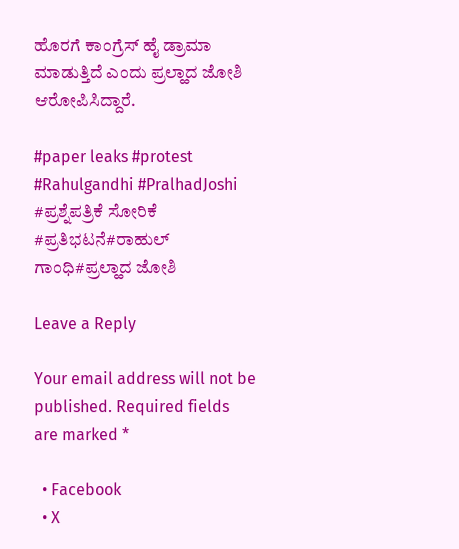ಹೊರಗೆ ಕಾಂಗ್ರೆಸ್ ಹೈ ಡ್ರಾಮಾ ಮಾಡುತ್ತಿದೆ ಎಂದು ಪ್ರಲ್ಹಾದ ಜೋಶಿ ಆರೋಪಿಸಿದ್ದಾರೆ.

#paper leaks #protest #Rahulgandhi #PralhadJoshi #ಪ್ರಶ್ನೆಪತ್ರಿಕೆ ಸೋರಿಕೆ #ಪ್ರತಿಭಟನೆ#ರಾಹುಲ್ ಗಾಂಧಿ#ಪ್ರಲ್ಹಾದ ಜೋಶಿ

Leave a Reply

Your email address will not be published. Required fields are marked *

  • Facebook
  • X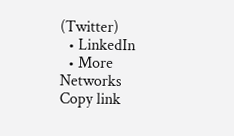(Twitter)
  • LinkedIn
  • More Networks
Copy link